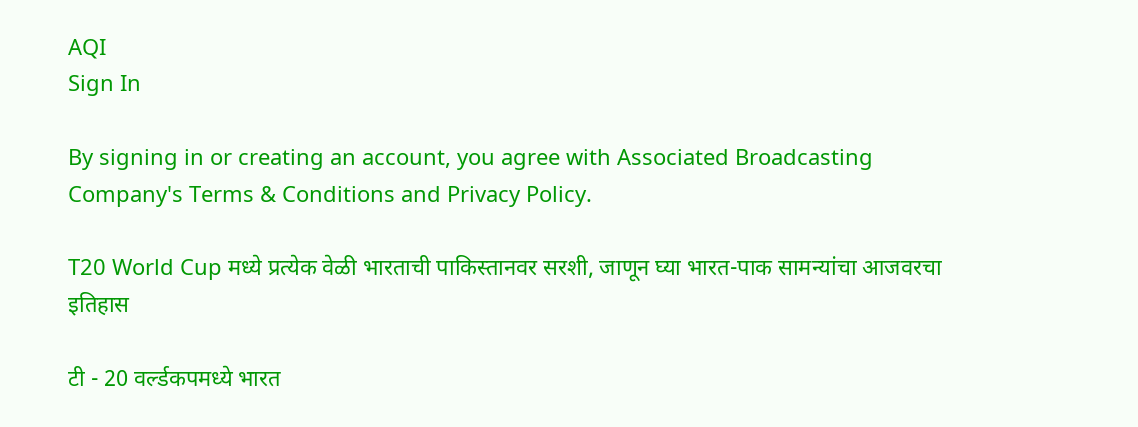AQI
Sign In

By signing in or creating an account, you agree with Associated Broadcasting Company's Terms & Conditions and Privacy Policy.

T20 World Cup मध्ये प्रत्येक वेळी भारताची पाकिस्तानवर सरशी, जाणून घ्या भारत-पाक सामन्यांचा आजवरचा इतिहास

टी - 20 वर्ल्डकपमध्ये भारत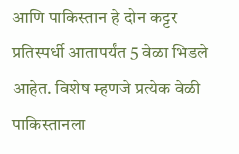आणि पाकिस्तान हे दोन कट्टर प्रतिस्पर्धी आतापर्यंत 5 वेळा भिडले आहेत. विशेष म्हणजे प्रत्येक वेळी पाकिस्तानला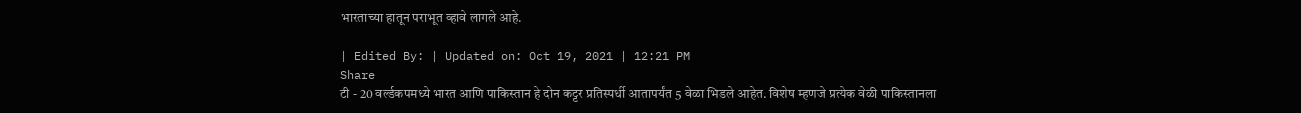भारताच्या हातून पराभूत व्हावे लागले आहे.

| Edited By: | Updated on: Oct 19, 2021 | 12:21 PM
Share
टी - 20 वर्ल्डकपमध्ये भारत आणि पाकिस्तान हे दोन कट्टर प्रतिस्पर्धी आतापर्यंत 5 वेळा भिडले आहेत. विशेष म्हणजे प्रत्येक वेळी पाकिस्तानला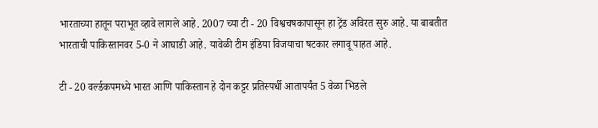भारताच्या हातून पराभूत व्हावे लागले आहे. 2007 च्या टी - 20 विश्वचषकापासून हा ट्रेंड अविरत सुरु आहे. या बाबतीत भारताची पाकिस्तानवर 5-0 ने आघाडी आहे. यावेळी टीम इंडिया विजयाचा षटकार लगावू पाहत आहे.

टी - 20 वर्ल्डकपमध्ये भारत आणि पाकिस्तान हे दोन कट्टर प्रतिस्पर्धी आतापर्यंत 5 वेळा भिडले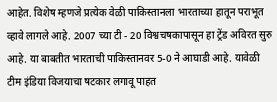आहेत. विशेष म्हणजे प्रत्येक वेळी पाकिस्तानला भारताच्या हातून पराभूत व्हावे लागले आहे. 2007 च्या टी - 20 विश्वचषकापासून हा ट्रेंड अविरत सुरु आहे. या बाबतीत भारताची पाकिस्तानवर 5-0 ने आघाडी आहे. यावेळी टीम इंडिया विजयाचा षटकार लगावू पाहत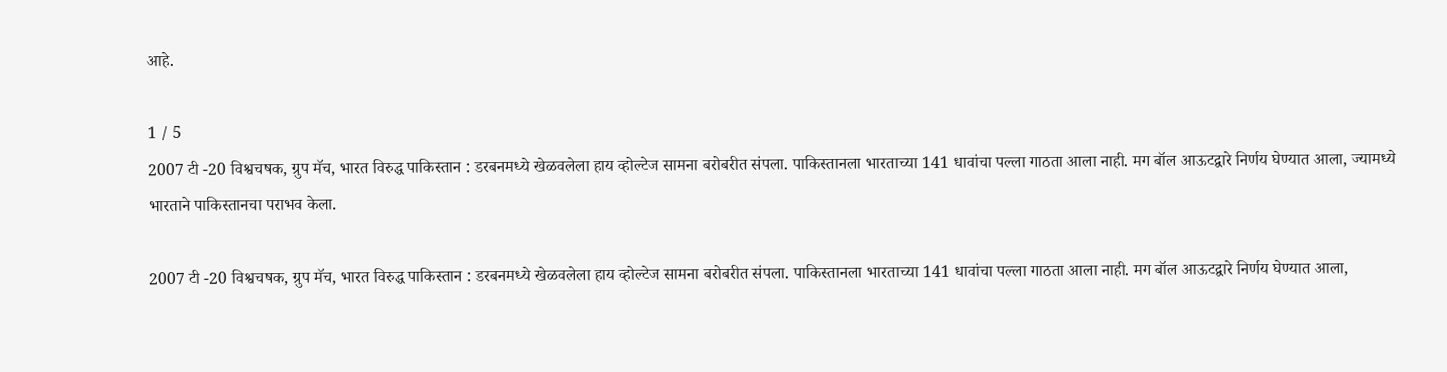आहे.

1 / 5
2007 टी -20 विश्वचषक, ग्रुप मॅच, भारत विरुद्ध पाकिस्तान : डरबनमध्ये खेळवलेला हाय व्होल्टेज सामना बरोबरीत संपला. पाकिस्तानला भारताच्या 141 धावांचा पल्ला गाठता आला नाही. मग बॉल आऊटद्वारे निर्णय घेण्यात आला, ज्यामध्ये भारताने पाकिस्तानचा पराभव केला.

2007 टी -20 विश्वचषक, ग्रुप मॅच, भारत विरुद्ध पाकिस्तान : डरबनमध्ये खेळवलेला हाय व्होल्टेज सामना बरोबरीत संपला. पाकिस्तानला भारताच्या 141 धावांचा पल्ला गाठता आला नाही. मग बॉल आऊटद्वारे निर्णय घेण्यात आला,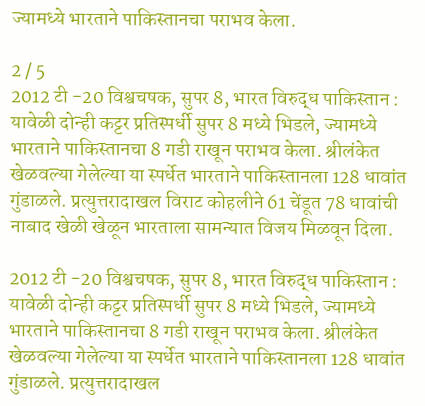ज्यामध्ये भारताने पाकिस्तानचा पराभव केला.

2 / 5
2012 टी -20 विश्वचषक, सुपर 8, भारत विरुद्ध पाकिस्तान : यावेळी दोन्ही कट्टर प्रतिस्पर्धी सुपर 8 मध्ये भिडले, ज्यामध्ये भारताने पाकिस्तानचा 8 गडी राखून पराभव केला. श्रीलंकेत खेळवल्या गेलेल्या या स्पर्धेत भारताने पाकिस्तानला 128 धावांत गुंडाळले. प्रत्युत्तरादाखल विराट कोहलीने 61 चेंडूत 78 धावांची नाबाद खेळी खेळून भारताला सामन्यात विजय मिळवून दिला.

2012 टी -20 विश्वचषक, सुपर 8, भारत विरुद्ध पाकिस्तान : यावेळी दोन्ही कट्टर प्रतिस्पर्धी सुपर 8 मध्ये भिडले, ज्यामध्ये भारताने पाकिस्तानचा 8 गडी राखून पराभव केला. श्रीलंकेत खेळवल्या गेलेल्या या स्पर्धेत भारताने पाकिस्तानला 128 धावांत गुंडाळले. प्रत्युत्तरादाखल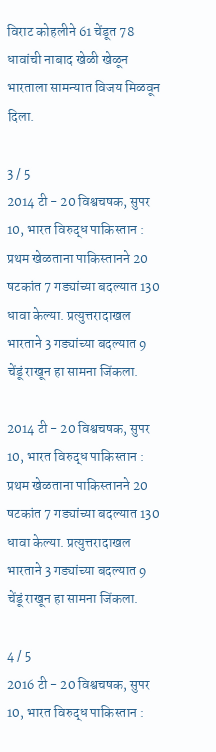विराट कोहलीने 61 चेंडूत 78 धावांची नाबाद खेळी खेळून भारताला सामन्यात विजय मिळवून दिला.

3 / 5
2014 टी - 20 विश्वचषक, सुपर 10, भारत विरुद्ध पाकिस्तान : प्रथम खेळताना पाकिस्तानने 20 षटकांत 7 गड्यांच्या बदल्यात 130 धावा केल्या. प्रत्युत्तरादाखल भारताने 3 गड्यांच्या बदल्यात 9 चेंडूं राखून हा सामना जिंकला.

2014 टी - 20 विश्वचषक, सुपर 10, भारत विरुद्ध पाकिस्तान : प्रथम खेळताना पाकिस्तानने 20 षटकांत 7 गड्यांच्या बदल्यात 130 धावा केल्या. प्रत्युत्तरादाखल भारताने 3 गड्यांच्या बदल्यात 9 चेंडूं राखून हा सामना जिंकला.

4 / 5
2016 टी - 20 विश्वचषक, सुपर 10, भारत विरुद्ध पाकिस्तान :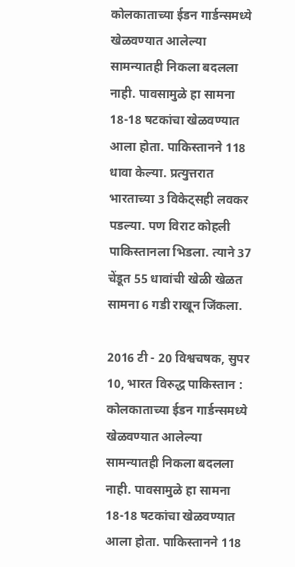कोलकाताच्या ईडन गार्डन्समध्ये खेळवण्यात आलेल्या सामन्यातही निकला बदलला नाही. पावसामुळे हा सामना 18-18 षटकांचा खेळवण्यात आला होता. पाकिस्तानने 118 धावा केल्या. प्रत्युत्तरात भारताच्या 3 विकेट्सही लवकर पडल्या. पण विराट कोहली पाकिस्तानला भिडला. त्याने 37 चेंडूत 55 धावांची खेळी खेळत सामना 6 गडी राखून जिंकला.

2016 टी - 20 विश्वचषक, सुपर 10, भारत विरुद्ध पाकिस्तान : कोलकाताच्या ईडन गार्डन्समध्ये खेळवण्यात आलेल्या सामन्यातही निकला बदलला नाही. पावसामुळे हा सामना 18-18 षटकांचा खेळवण्यात आला होता. पाकिस्तानने 118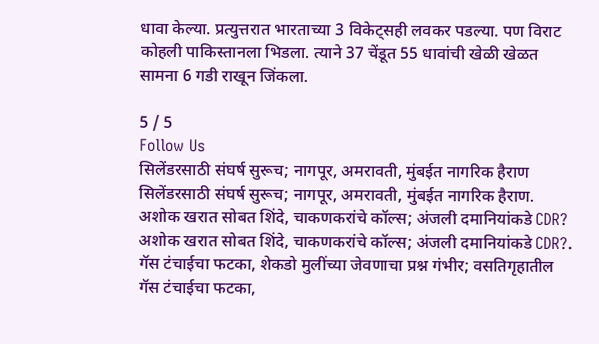धावा केल्या. प्रत्युत्तरात भारताच्या 3 विकेट्सही लवकर पडल्या. पण विराट कोहली पाकिस्तानला भिडला. त्याने 37 चेंडूत 55 धावांची खेळी खेळत सामना 6 गडी राखून जिंकला.

5 / 5
Follow Us
सिलेंडरसाठी संघर्ष सुरूच; नागपूर, अमरावती, मुंबईत नागरिक हैराण
सिलेंडरसाठी संघर्ष सुरूच; नागपूर, अमरावती, मुंबईत नागरिक हैराण.
अशोक खरात सोबत शिंदे, चाकणकरांचे कॉल्स; अंजली दमानियांकडे CDR?
अशोक खरात सोबत शिंदे, चाकणकरांचे कॉल्स; अंजली दमानियांकडे CDR?.
गॅस टंचाईचा फटका, शेकडो मुलींच्या जेवणाचा प्रश्न गंभीर; वसतिगृहातील
गॅस टंचाईचा फटका,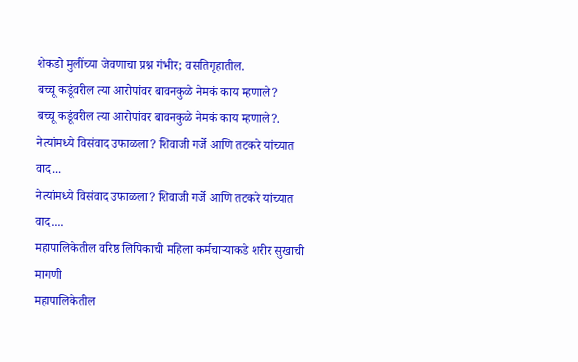शेकडो मुलींच्या जेवणाचा प्रश्न गंभीर; वसतिगृहातील.
बच्चू कडूंवरील त्या आरोपांवर बावनकुळे नेमकं काय म्हणाले?
बच्चू कडूंवरील त्या आरोपांवर बावनकुळे नेमकं काय म्हणाले?.
नेत्यांमध्ये विसंवाद उफाळला? शिवाजी गर्जे आणि तटकरे यांच्यात वाद...
नेत्यांमध्ये विसंवाद उफाळला? शिवाजी गर्जे आणि तटकरे यांच्यात वाद....
महापालिकेतील वरिष्ठ लिपिकाची महिला कर्मचाऱ्याकडे शरीर सुखाची मागणी
महापालिकेतील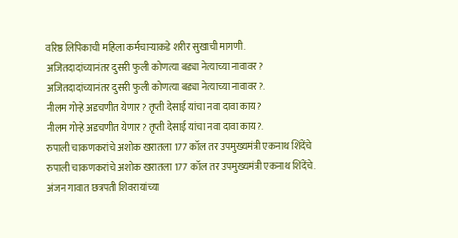वरिष्ठ लिपिकाची महिला कर्मचाऱ्याकडे शरीर सुखाची मागणी.
अजितदादांच्यानंतर दुसरी फुली कोणत्या बड्या नेत्याच्या नावावर?
अजितदादांच्यानंतर दुसरी फुली कोणत्या बड्या नेत्याच्या नावावर?.
नीलम गोऱ्हे अडचणीत येणार? तृप्ती देसाई यांचा नवा दावा काय?
नीलम गोऱ्हे अडचणीत येणार? तृप्ती देसाई यांचा नवा दावा काय?.
रुपाली चाकणकरांचे अशोक खरातला 177 कॉल तर उपमुख्यमंत्री एकनाथ शिंदेंचे
रुपाली चाकणकरांचे अशोक खरातला 177 कॉल तर उपमुख्यमंत्री एकनाथ शिंदेंचे.
अंजन गावात छत्रपती शिवरायांच्या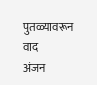पुतळ्यावरून वाद
अंजन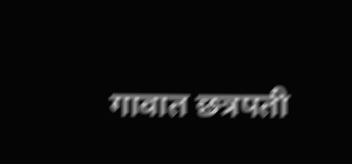गावात छत्रपती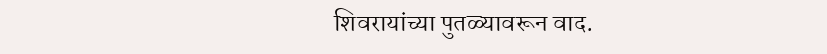शिवरायांच्या पुतळ्यावरून वाद.